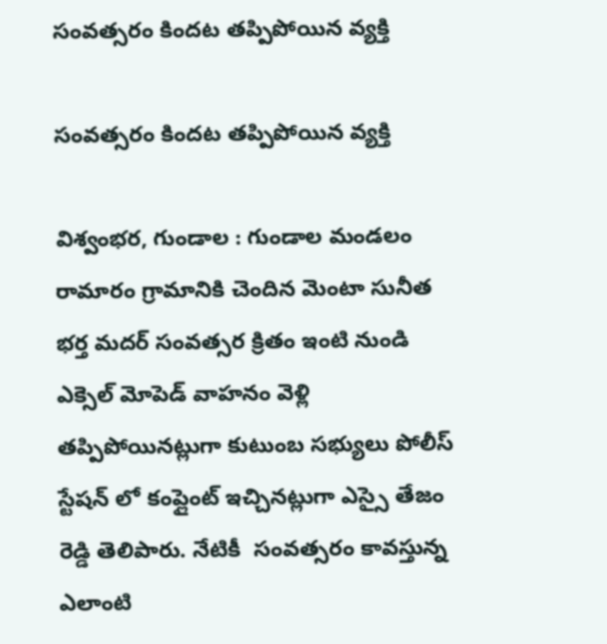సంవత్సరం కిందట తప్పిపోయిన వ్యక్తి

సంవత్సరం కిందట తప్పిపోయిన వ్యక్తి

విశ్వంభర, గుండాల : గుండాల మండలం రామారం గ్రామానికి చెందిన మెంటా సునీత భర్త మదర్ సంవత్సర క్రితం ఇంటి నుండి ఎక్సెల్ మోపెడ్ వాహనం వెళ్లి  తప్పిపోయినట్లుగా కుటుంబ సభ్యులు పోలీస్ స్టేషన్ లో కంప్లైంట్ ఇచ్చినట్లుగా ఎస్సై తేజం రెడ్డి తెలిపారు. నేటికీ  సంవత్సరం కావస్తున్న ఎలాంటి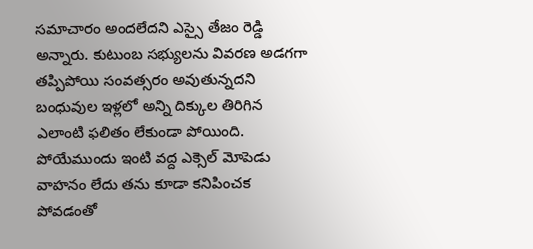సమాచారం అందలేదని ఎస్సై తేజం రెడ్డి అన్నారు. కుటుంబ సభ్యులను వివరణ అడగగా తప్పిపోయి సంవత్సరం అవుతున్నదని బంధువుల ఇళ్లలో అన్ని దిక్కుల తిరిగిన ఎలాంటి ఫలితం లేకుండా పోయింది. పోయేముందు ఇంటి వద్ద ఎక్సెల్ మోపెడు వాహనం లేదు తను కూడా కనిపించక పోవడంతో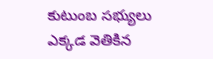కుటుంబ సభ్యులు ఎక్కడ వెతికిన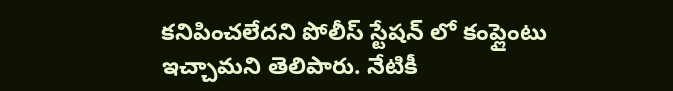కనిపించలేదని పోలీస్ స్టేషన్ లో కంప్లైంటు ఇచ్చామని తెలిపారు. నేటికీ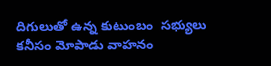దిగులుతో ఉన్న కుటుంబం  సభ్యులు కనీసం మోపాడు వాహనం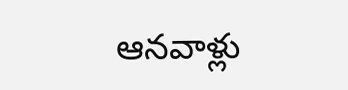ఆనవాళ్లు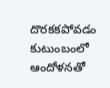దొరకకపోవడం కుటుంబంలో ఆందోళనతో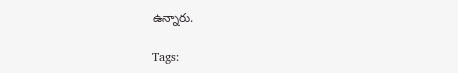ఉన్నారు.

Tags: